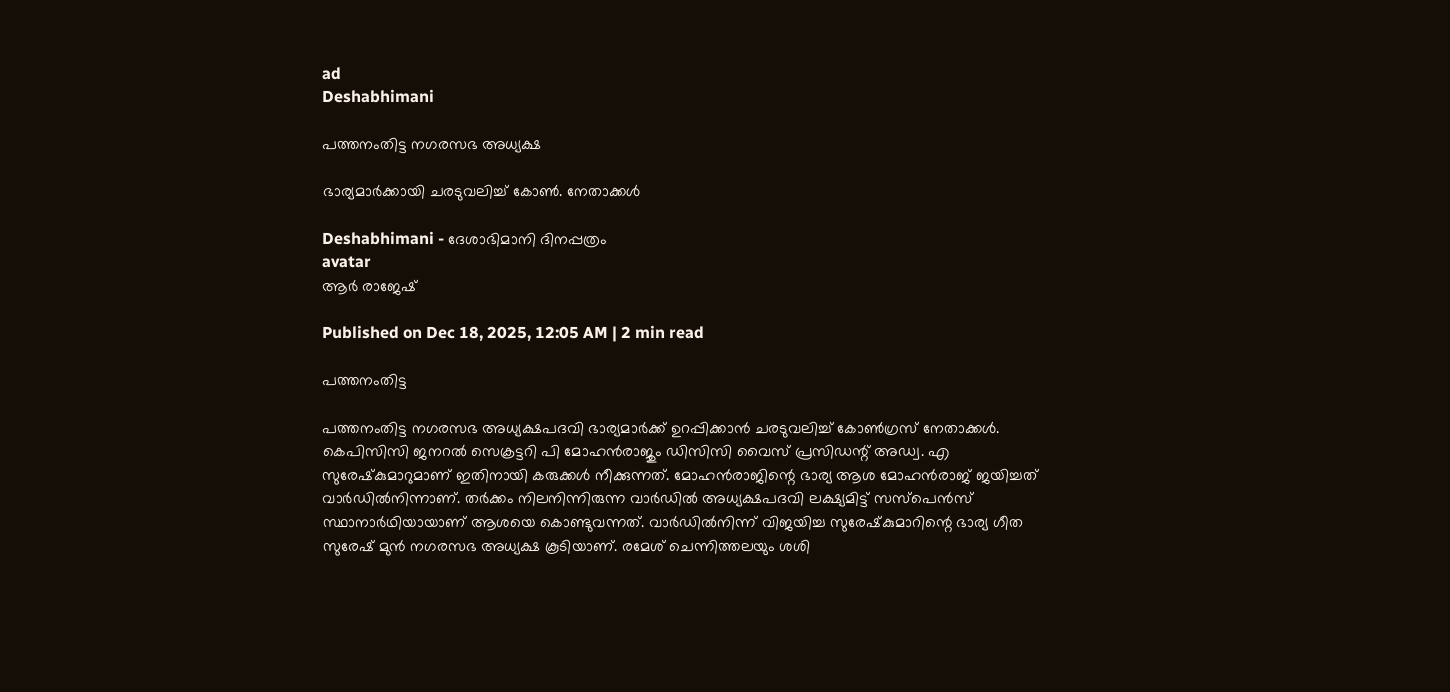ad
Deshabhimani

പത്തനംതിട്ട നഗരസഭ അധ്യക്ഷ

ഭാര്യമാർക്കായി ചരടുവലിച്ച്‌ കോൺ. നേതാക്കൾ

Deshabhimani - ദേശാഭിമാനി ദിനപ്പത്രം
avatar
ആർ രാജേഷ്‌

Published on Dec 18, 2025, 12:05 AM | 2 min read

പത്തനംതിട്ട

പത്തനംതിട്ട നഗരസഭ അധ്യക്ഷപദവി ഭാര്യമാർക്ക്‌ ഉറപ്പിക്കാൻ ചരടുവലിച്ച്‌ കോൺഗ്രസ്‌ നേതാക്കൾ. കെപിസിസി ജനറൽ സെക്രട്ടറി പി മോഹൻരാജും ഡിസിസി വൈസ്‌ പ്രസിഡന്റ്‌ അഡ്വ. എ സുരേഷ്‌കുമാറുമാണ്‌ ഇതിനായി കരുക്കൾ നീക്കുന്നത്‌. മോഹൻരാജിന്റെ ഭാര്യ ആശ മോഹൻരാജ്‌ ജയിച്ചത്‌ വാർഡിൽനിന്നാണ്‌. തർക്കം നിലനിന്നിരുന്ന വാർഡിൽ അധ്യക്ഷപദവി ലക്ഷ്യമിട്ട്‌ സസ്‌പെൻസ്‌ സ്ഥാനാർഥിയായാണ്‌ ആശയെ കൊണ്ടുവന്നത്‌. വാർഡിൽനിന്ന്‌ വിജയിച്ച സുരേഷ്‌കുമാറിന്റെ ഭാര്യ ഗീത സുരേഷ്‌ മുൻ നഗരസഭ അധ്യക്ഷ കൂടിയാണ്‌. രമേശ്‌ ചെന്നിത്തലയും ശശി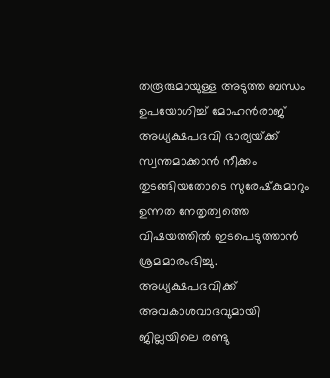തരൂരുമായുള്ള അടുത്ത ബന്ധം ഉപയോഗിച്ച്‌ മോഹൻരാജ്‌ അധ്യക്ഷപദവി ഭാര്യയ്‌ക്ക്‌ സ്വന്തമാക്കാൻ നീക്കം തുടങ്ങിയതോടെ സുരേഷ്‌കുമാറും ഉന്നത നേതൃത്വത്തെ വിഷയത്തിൽ ഇടപെടുത്താൻ ശ്രമമാരംഭിച്ചു. അധ്യക്ഷപദവിക്ക്‌ അവകാശവാദവുമായി ജില്ലയിലെ രണ്ടു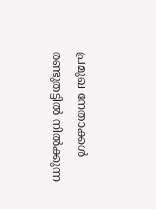പ്രമുഖ നേതാക്കൾ രണ്ടുതട്ടിൽ നിൽക്കുന്ന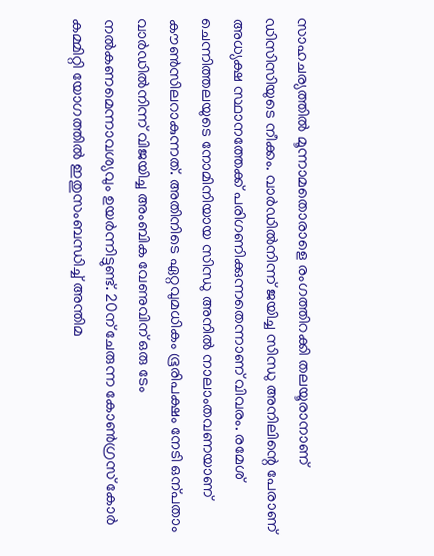സാഹചര്യത്തിൽ മൂന്നാമതൊരാളെ രംഗത്തിറക്കി തലയൂരാനാണ്‌ ഡിസിസിയുടെ നീക്കം. വാർഡിൽനിന്ന്‌ ജയിച്ച സിന്ധു അനിലിന്റെ പേരാണ്‌ അധ്യക്ഷ സ്ഥാനത്തേക്ക്‌ പരിഗണിക്കുന്നതെന്നാണ്‌ വിവരം. രമേശ്‌ ചെന്നിത്തലയുടെ നോമിനിയായ സിന്ധു അനിൽ നാലാംതവണയാണ്‌ ക‍ൗൺസിലറാകുന്നത്‌. അതിനിടെ ഏറ്റവുമധികം ഭൂരിപക്ഷം നേടി ഒന്പതാം വാർഡിൽനിന്ന്‌ വിജയിച്ച അംബിക വേണുവിന്‌ ഒരു ടേം നൽകണമെന്നാവശ്യവും ഉയർന്നിട്ടുണ്ട്‌. 20ന്‌ ചേരുന്ന കോൺഗ്രസ്‌ കോർ കമ്മിറ്റി യോഗത്തിൽ ഇതുസംബന്ധിച്ച്‌ അന്തിമ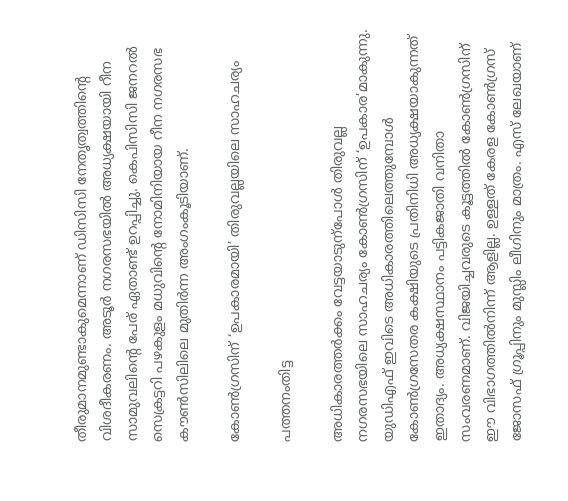തീരുമാനമുണ്ടാകുമെന്നാണ്‌ ഡിസിസി നേതൃത്വത്തിന്റെ വിശദീകരണം. അടൂർ നഗരസഭയിൽ അധ്യക്ഷയായി റീന സാമുവലിന്റെ പേര്‌ ഏതാണ്ട്‌ ഉറപ്പിച്ചു. കെപിസിസി ജനറൽ സെക്രട്ടറി പഴകുളം മധുവിന്റെ നോമിനിയായ റീന നഗരസഭ ക‍ൗൺസിലിലെ മുതിർന്ന അംഗംകൂടിയാണ്‌.

കോൺഗ്രസിന്‌ ‘ഉപകാരമായി’ തിരുവല്ലയിലെ സാഹചര്യം

പത്തനംതിട്ട

അധികാരത്തർക്കം വേട്ടയാടുന്പോൾ തിരുവല്ല നഗരസഭയിലെ സാഹചര്യം കോൺഗ്രസിന്‌ ‘ഉപകാര’മാകുന്നു. യുഡിഎഫ് ഇവിടെ അധികാരത്തിലെത്തുമ്പോള്‍ കോണ്‍‌ഗ്രസേതര കക്ഷിയുടെ പ്രതിനിധി അധ്യക്ഷയാകുന്നത് ഇതാദ്യം. അധ്യക്ഷസ്ഥാനം പട്ടികജാതി വനിതാ സംവരണമാണ്. വിജയിച്ചവരുടെ കൂട്ടത്തില്‍ കോണ്‍ഗ്രസിന്‌ ഇ‍ൗ വിഭാഗത്തില്‍നിന്ന്‌ ആളില്ല. ഉള്ളത്‌ കേരള കോണ്‍ഗ്രസ് ജോസഫ്‌ ഗ്രൂപ്പിനും മുസ്ലിം ലീഗിനും മാത്രം. എസ് ലേഖയാണ്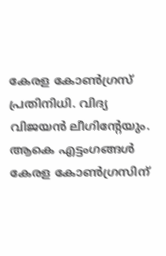കേരള കോണ്‍ഗ്രസ്‌ പ്രതിനിധി. വിദ്യ വിജയന്‍ ലീഗിന്റേയും. ആകെ എട്ടംഗങ്ങൾ കേരള കോണ്‍ഗ്രസിന്‌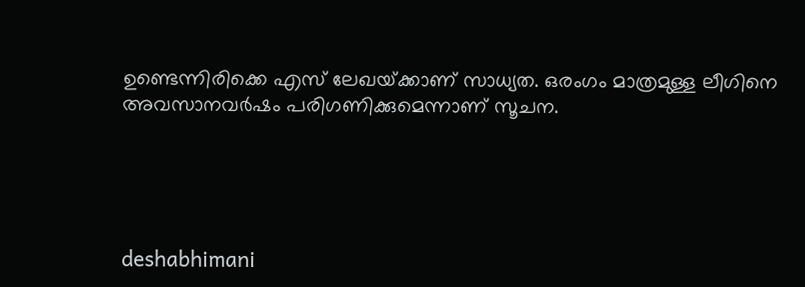ഉണ്ടെന്നിരിക്കെ എസ്‌ ലേഖയ്‌ക്കാണ്‌ സാധ്യത. ഒരംഗം മാത്രമുള്ള ലീഗിനെ അവസാനവർഷം പരിഗണിക്കുമെന്നാണ്‌ സൂചന.





deshabhimani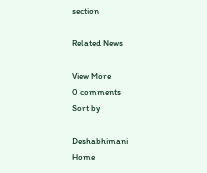section

Related News

View More
0 comments
Sort by

Deshabhimani
Home